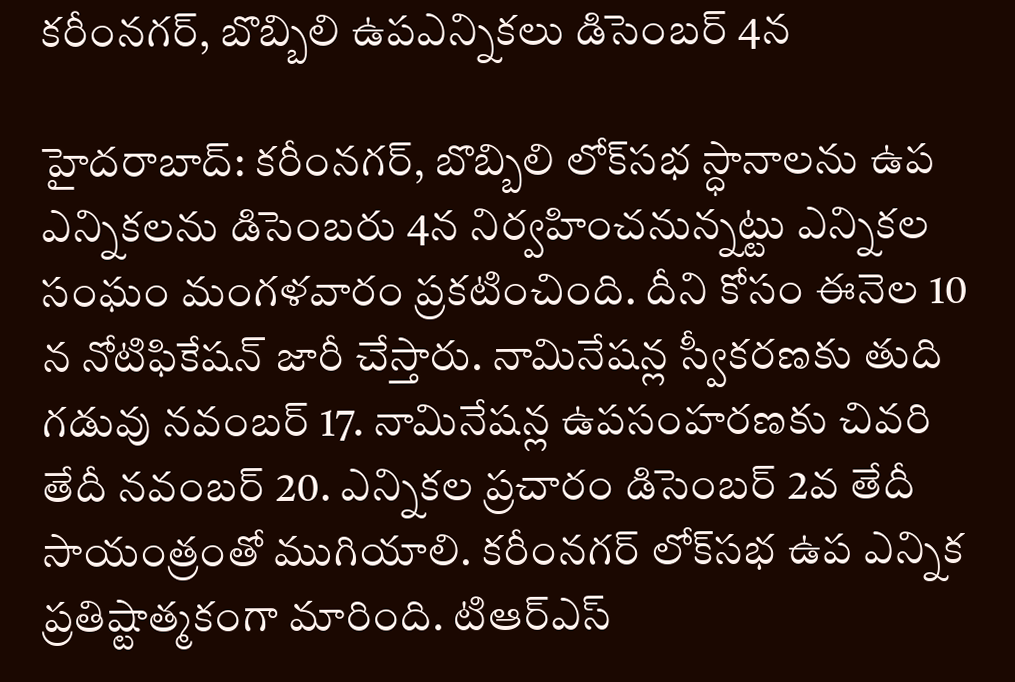కరీంనగర్‌, బొబ్బిలి ఉపఎన్నికలు డిసెంబర్‌ 4న

హైదరాబాద్‌: కరీంనగర్‌, బొబ్బిలి లోక్‌సభ స్ధానాలను ఉప ఎన్నికలను డిసెంబరు 4న నిర్వహించనున్నట్టు ఎన్నికల సంఘం మంగళవారం ప్రకటించింది. దీని కోసం ఈనెల 10 న నోటిఫికేషన్‌ జారీ చేస్తారు. నామినేషన్ల స్వీకరణకు తుది గడువు నవంబర్‌ 17. నామినేషన్ల ఉపసంహరణకు చివరి తేదీ నవంబర్‌ 20. ఎన్నికల ప్రచారం డిసెంబర్‌ 2వ తేదీ సాయంత్రంతో ముగియాలి. కరీంనగర్‌ లోక్‌సభ ఉప ఎన్నిక ప్రతిష్టాత్మకంగా మారింది. టిఆర్‌ఎస్‌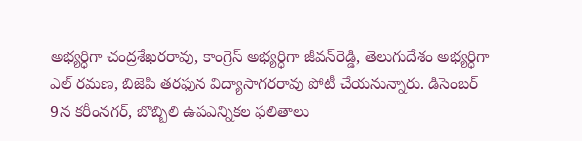అభ్యర్ధిగా చంద్రశేఖరరావు, కాంగ్రెస్‌ అభ్యర్ధిగా జీవన్‌రెడ్డి, తెలుగుదేశం అభ్యర్ధిగా ఎల్‌ రమణ, బిజెపి తరఫున విద్యాసాగరరావు పోటీ చేయనున్నారు. డిసెంబర్‌ 9న కరీంనగర్‌, బొబ్బిలి ఉపఎన్నికల ఫలితాలు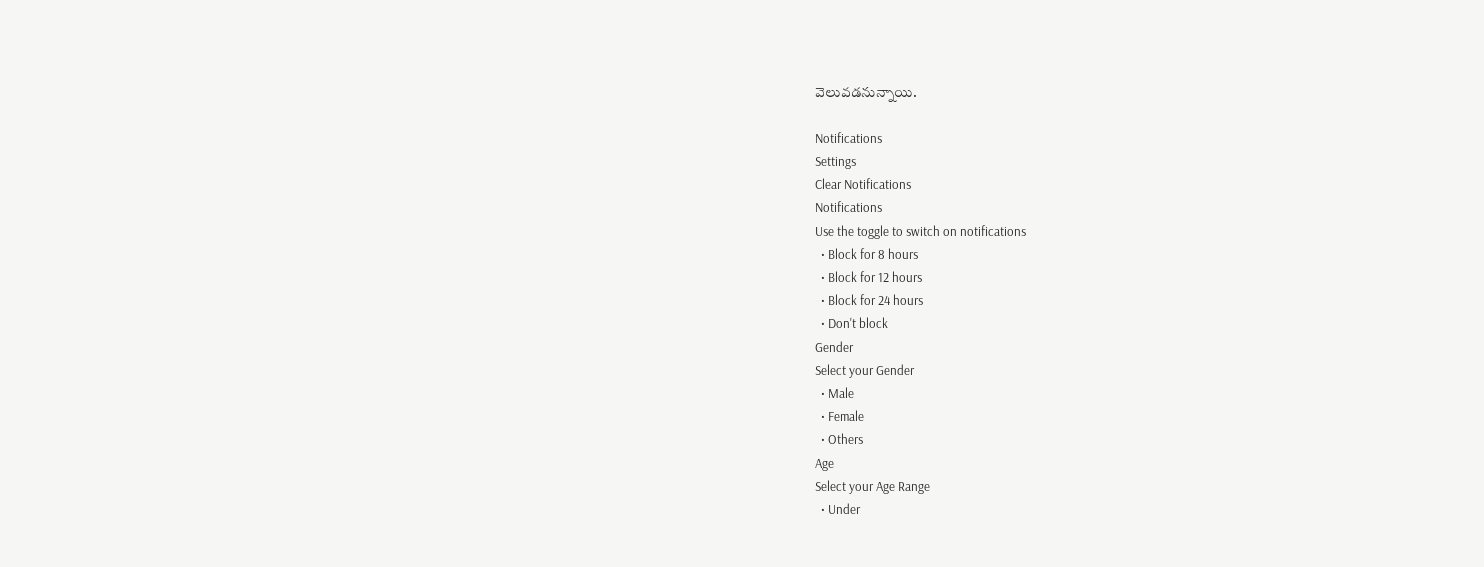వెలువడనున్నాయి.

Notifications
Settings
Clear Notifications
Notifications
Use the toggle to switch on notifications
  • Block for 8 hours
  • Block for 12 hours
  • Block for 24 hours
  • Don't block
Gender
Select your Gender
  • Male
  • Female
  • Others
Age
Select your Age Range
  • Under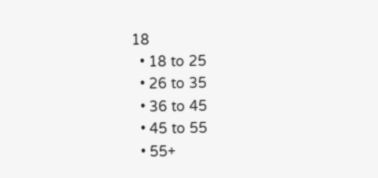18
  • 18 to 25
  • 26 to 35
  • 36 to 45
  • 45 to 55
  • 55+